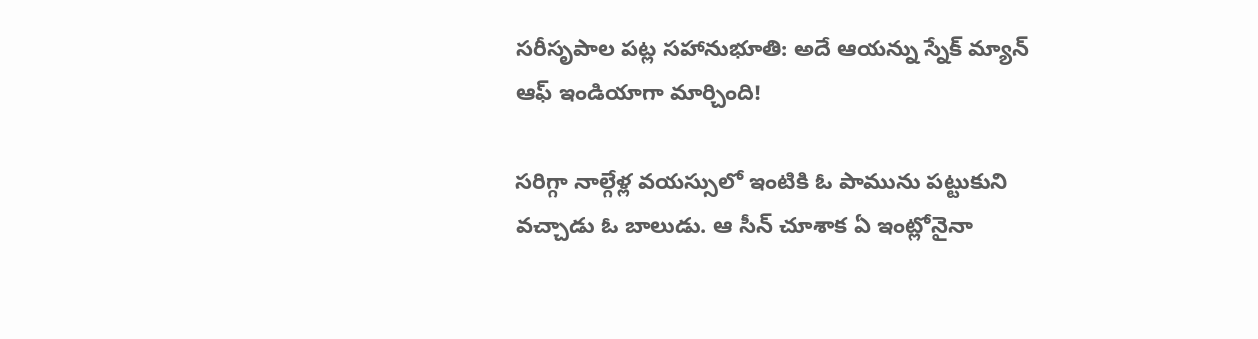సరీసృపాల పట్ల సహానుభూతి: అదే ఆయన్ను స్నేక్ మ్యాన్ ఆఫ్ ఇండియాగా మార్చింది!

సరిగ్గా నాల్గేళ్ల వయస్సులో ఇంటికి ఓ పామును పట్టుకుని వచ్చాడు ఓ బాలుడు. ఆ సీన్ చూశాక ఏ ఇంట్లోనైనా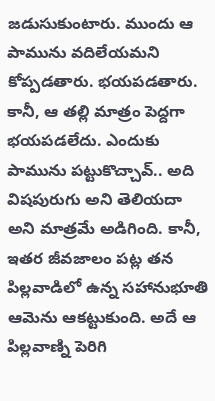జడుసుకుంటారు. ముందు ఆ పామును వదిలేయమని కోప్పడతారు. భయపడతారు. కానీ, ఆ తల్లి మాత్రం పెద్దగా భయపడలేదు. ఎందుకు పామును పట్టుకొచ్చావ్.. అది విషపురుగు అని తెలియదా అని మాత్రమే అడిగింది. కానీ, ఇతర జీవజాలం పట్ల తన పిల్లవాడిలో ఉన్న సహానుభూతి ఆమెను ఆకట్టుకుంది. అదే ఆ పిల్లవాణ్ని పెరిగి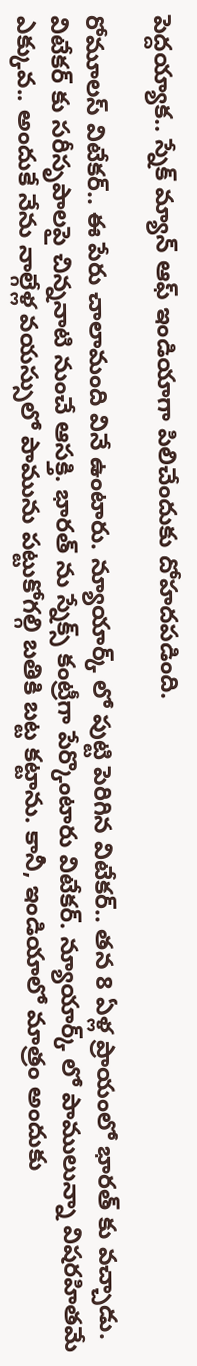పెద్దయ్యాక.. స్నేక్ మ్యాన్ ఆఫ్ ఇండియాగా పిలిచేందుకు దోహదపడింది.

రోమూలస్ విటేకర్.. ఈ పేరు చాలామంది వినే ఉంటారు. న్యూయార్క్ లో పుట్టి పెరిగిన విటేకర్.. తన 8 ఏళ్ల ప్రాయంలో భారత్ కు వచ్చాడు. విటేకర్ కు సరీసృపాలపై చిన్ననాటి నుంచే ఆసక్తి. భారత్ ను స్నేక్స్ కంట్రీగా పేర్కొంటారు విటేకర్. న్యూయార్క్ లో పాములున్నా విషరహితమే ఎక్కువ.. అందుకే నేను నాల్గేళ్ల వయస్సులో పామును పట్టుకోగల్గి బతికి బట్ట కట్టాను. కానీ, ఇండియాలో మాత్రం అందుకు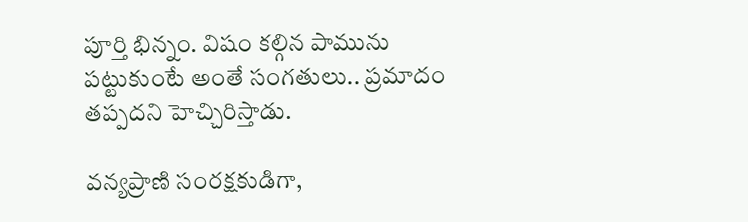పూర్తి భిన్నం. విషం కల్గిన పామును పట్టుకుంటే అంతే సంగతులు.. ప్రమాదం తప్పదని హెచ్చిరిస్తాడు.

వన్యప్రాణి సంరక్షకుడిగా,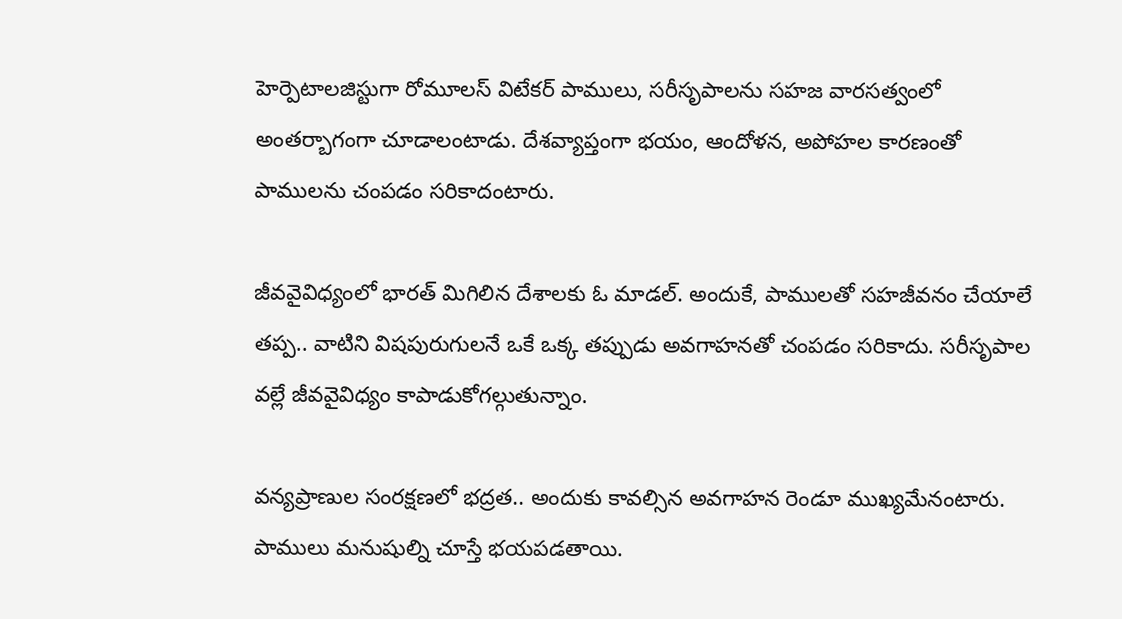హెర్పెటాలజిస్టుగా రోమూలస్ విటేకర్ పాములు, సరీసృపాలను సహజ వారసత్వంలో అంతర్బాగంగా చూడాలంటాడు. దేశవ్యాప్తంగా భయం, ఆందోళన, అపోహల కారణంతో పాములను చంపడం సరికాదంటారు.

జీవవైవిధ్యంలో భారత్ మిగిలిన దేశాలకు ఓ మాడల్. అందుకే, పాములతో సహజీవనం చేయాలే తప్ప.. వాటిని విషపురుగులనే ఒకే ఒక్క తప్పుడు అవగాహనతో చంపడం సరికాదు. సరీసృపాల వల్లే జీవవైవిధ్యం కాపాడుకోగల్గుతున్నాం.

వన్యప్రాణుల సంరక్షణలో భద్రత.. అందుకు కావల్సిన అవగాహన రెండూ ముఖ్యమేనంటారు. పాములు మనుషుల్ని చూస్తే భయపడతాయి.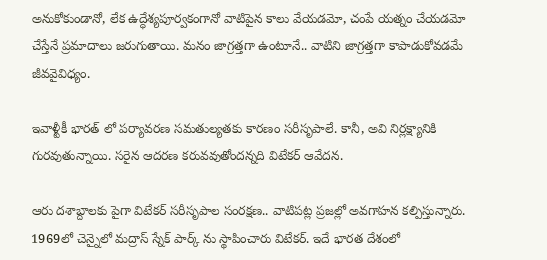అనుకోకుండానో, లేక ఉద్ధేశ్యపూర్వకంగానో వాటిపైన కాలు వేయడమో, చంపే యత్నం చేయడమో చేస్తేనే ప్రమాదాలు జరుగుతాయి. మనం జాగ్రత్తగా ఉంటూనే.. వాటిని జాగ్రత్తగా కాపాడుకోవడమే జీవవైవిధ్యం.

ఇవాళ్టీకీ భారత్ లో పర్యావరణ సమతుల్యతకు కారణం సరీసృపాలే. కానీ, అవి నిర్లక్ష్యానికి గురవుతున్నాయి. సరైన ఆదరణ కరువవుతోందన్నది విటేకర్ ఆవేదన.

ఆరు దశాబ్దాలకు పైగా విటేకర్ సరీసృపాల సంరక్షణ.. వాటిపట్ల ప్రజల్లో అవగాహన కల్పిస్తున్నారు. 1969లో చెన్నైలో మద్రాస్ స్నేక్ పార్క్ ను స్థాపించారు విటేకర్. ఇదే భారత దేశంలో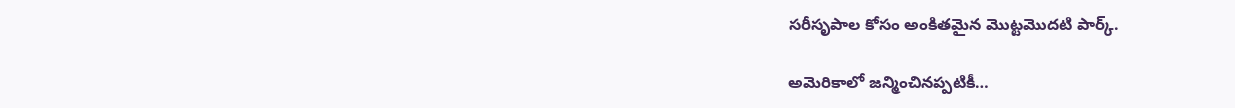సరీసృపాల కోసం అంకితమైన మొట్టమొదటి పార్క్.

అమెరికాలో జన్మించినప్పటికీ…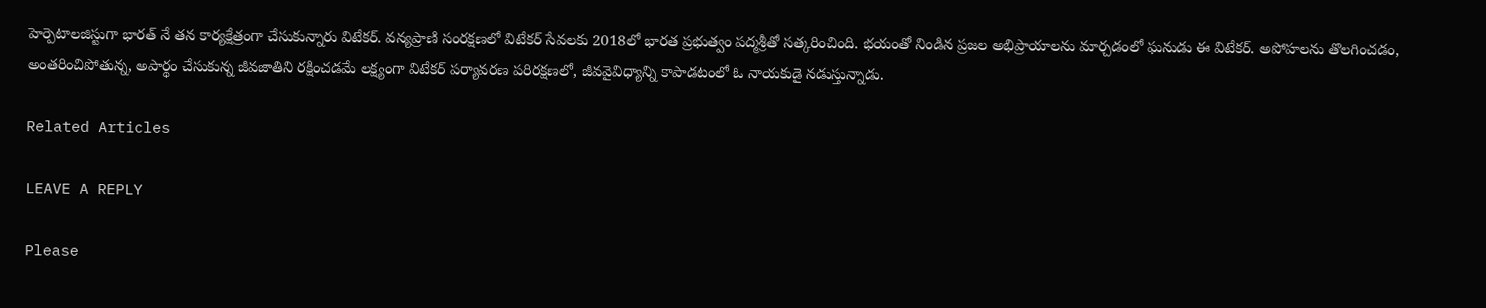హెర్పెటాలజిస్టుగా భారత్ నే తన కార్యక్షేత్రంగా చేసుకున్నారు విటేకర్. వన్యప్రాణి సంరక్షణలో విటేకర్ సేవలకు 2018లో భారత ప్రభుత్వం పద్మశ్రీతో సత్కరించింది. భయంతో నిండిన ప్రజల అభిప్రాయాలను మార్చడంలో ఘనుడు ఈ విటేకర్. అపోహలను తొలగించడం, అంతరించిపోతున్న, అపార్థం చేసుకున్న జీవజాతిని రక్షించడమే లక్ష్యంగా విటేకర్ పర్యావరణ పరిరక్షణలో, జీవవైవిధ్యాన్ని కాపాడటంలో ఓ నాయకుడై నడుస్తున్నాడు.

Related Articles

LEAVE A REPLY

Please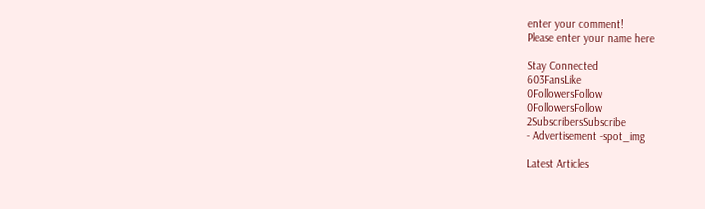enter your comment!
Please enter your name here

Stay Connected
603FansLike
0FollowersFollow
0FollowersFollow
2SubscribersSubscribe
- Advertisement -spot_img

Latest Articles